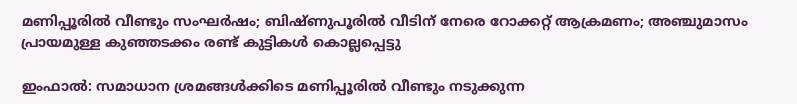മണിപ്പൂരിൽ വീണ്ടും സംഘർഷം; ബിഷ്ണുപൂരിൽ വീടിന് നേരെ റോക്കറ്റ് ആക്രമണം; അഞ്ചുമാസം പ്രായമുള്ള കുഞ്ഞടക്കം രണ്ട് കുട്ടികൾ കൊല്ലപ്പെട്ടു

ഇംഫാൽ: സമാധാന ശ്രമങ്ങൾക്കിടെ മണിപ്പൂരിൽ വീണ്ടും നടുക്കുന്ന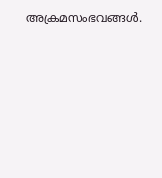അക്രമസംഭവങ്ങൾ.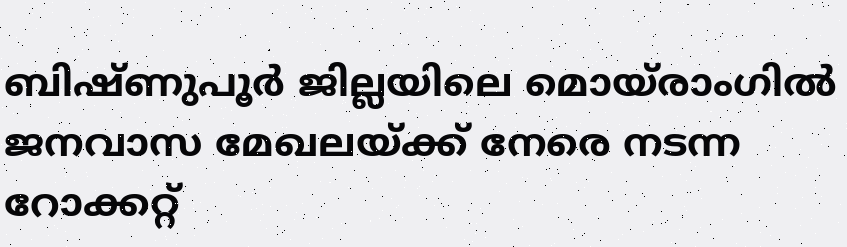ബിഷ്ണുപൂർ ജില്ലയിലെ മൊയ്‌രാംഗിൽ ജനവാസ മേഖലയ്ക്ക് നേരെ നടന്ന റോക്കറ്റ്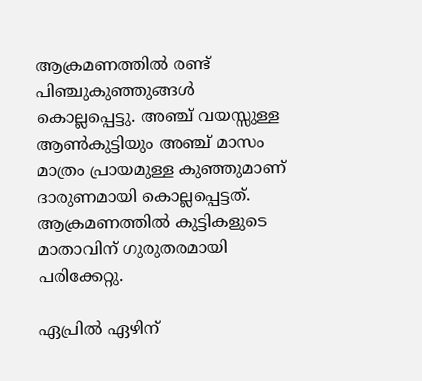ആക്രമണത്തിൽ രണ്ട് പിഞ്ചുകുഞ്ഞുങ്ങൾ കൊല്ലപ്പെട്ടു. അഞ്ച് വയസ്സുള്ള ആൺകുട്ടിയും അഞ്ച് മാസം മാത്രം പ്രായമുള്ള കുഞ്ഞുമാണ് ദാരുണമായി കൊല്ലപ്പെട്ടത്. ആക്രമണത്തിൽ കുട്ടികളുടെ മാതാവിന് ഗുരുതരമായി പരിക്കേറ്റു.

ഏപ്രിൽ ഏഴിന്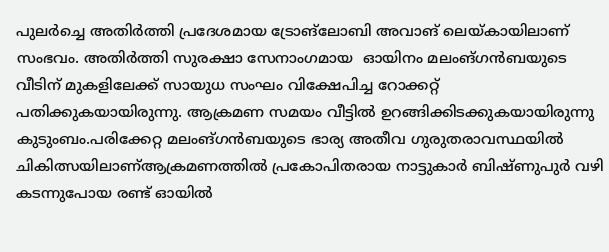പുലർച്ചെ അതിർത്തി പ്രദേശമായ ട്രോങ്‌ലോബി അവാങ് ലെയ്‌കായിലാണ് സംഭവം. അതിർത്തി സുരക്ഷാ സേനാംഗമായ  ഓയിനം മലംങ്‌ഗൻബയുടെ വീടിന് മുകളിലേക്ക് സായുധ സംഘം വിക്ഷേപിച്ച റോക്കറ്റ് പതിക്കുകയായിരുന്നു. ആക്രമണ സമയം വീട്ടിൽ ഉറങ്ങിക്കിടക്കുകയായിരുന്നു കുടുംബം.പരിക്കേറ്റ മലംങ്‌ഗൻബയുടെ ഭാര്യ അതീവ ഗുരുതരാവസ്ഥയിൽ ചികിത്സയിലാണ്ആക്രമണത്തിൽ പ്രകോപിതരായ നാട്ടുകാർ ബിഷ്ണുപുർ വഴി കടന്നുപോയ രണ്ട് ഓയിൽ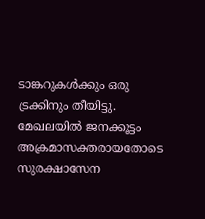ടാങ്കറുകൾക്കും ഒരു ട്രക്കിനും തീയിട്ടു. മേഖലയിൽ ജനക്കൂട്ടം അക്രമാസക്തരായതോടെ സുരക്ഷാസേന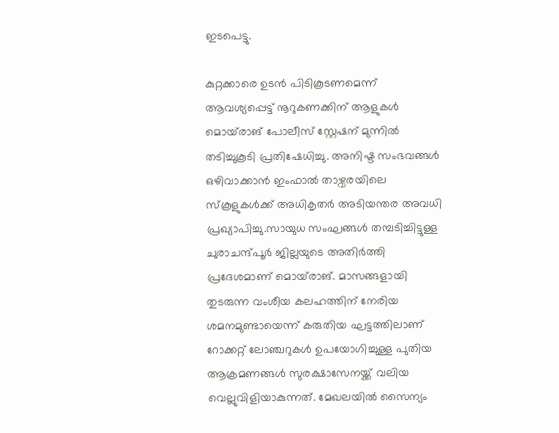ഇടപെട്ടു.

കുറ്റക്കാരെ ഉടൻ പിടികൂടണമെന്ന് ആവശ്യപ്പെട്ട് നൂറുകണക്കിന് ആളുകൾ മൊയ്‌രാങ് പോലീസ് സ്റ്റേഷന് മുന്നിൽ തടിച്ചുകൂടി പ്രതിഷേധിച്ചു. അനിഷ്ട സംഭവങ്ങൾ ഒഴിവാക്കാൻ ഇംഫാൽ താഴ്വരയിലെ സ്കൂളുകൾക്ക് അധികൃതർ അടിയന്തര അവധി പ്രഖ്യാപിച്ചു.സായുധ സംഘങ്ങൾ തമ്പടിച്ചിട്ടുള്ള ചുരാചന്ദ്പൂർ ജില്ലയുടെ അതിർത്തി പ്രദേശമാണ് മൊയ്‌രാങ്. മാസങ്ങളായി തുടരുന്ന വംശീയ കലഹത്തിന് നേരിയ ശമനമുണ്ടായെന്ന് കരുതിയ ഘട്ടത്തിലാണ് റോക്കറ്റ് ലോഞ്ചറുകൾ ഉപയോഗിച്ചുള്ള പുതിയ ആക്രമണങ്ങൾ സുരക്ഷാസേനയ്ക്ക് വലിയ വെല്ലുവിളിയാകുന്നത്. മേഖലയിൽ സൈന്യം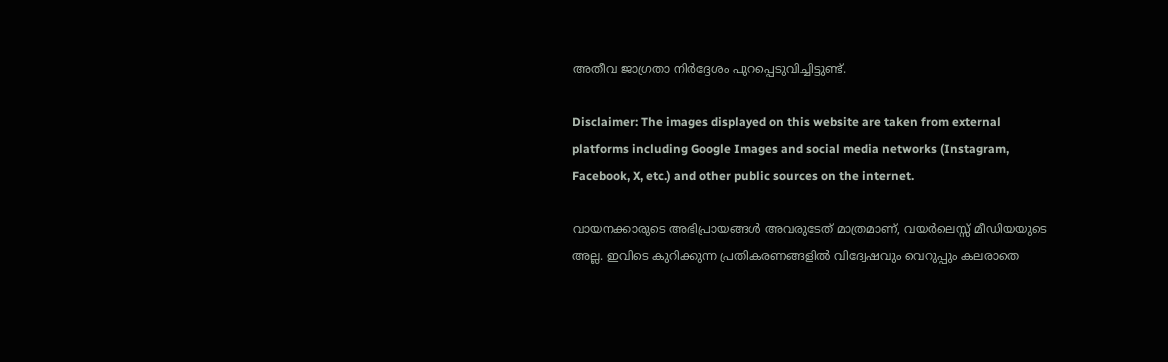അതീവ ജാഗ്രതാ നിർദ്ദേശം പുറപ്പെടുവിച്ചിട്ടുണ്ട്.

Disclaimer: The images displayed on this website are taken from external platforms including Google Images and social media networks (Instagram, Facebook, X, etc.) and other public sources on the internet.

വായനക്കാരുടെ അഭിപ്രായങ്ങള്‍ അവരുടേത് മാത്രമാണ്, വയർലെസ്സ് മീഡിയയുടെ അല്ല. ഇവിടെ കുറിക്കുന്ന പ്രതികരണങ്ങളിൽ വിദ്വേഷവും വെറുപ്പും കലരാതെ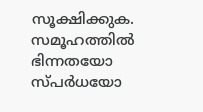സൂക്ഷിക്കുക. സമൂഹത്തിൽ ഭിന്നതയോ സ്‌പർധയോ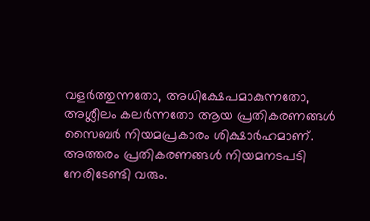വളർത്തുന്നതോ, അധിക്ഷേപമാകുന്നതോ, അശ്ലീലം കലർന്നതോ ആയ പ്രതികരണങ്ങൾ സൈബർ നിയമപ്രകാരം ശിക്ഷാർഹമാണ്. അത്തരം പ്രതികരണങ്ങൾ നിയമനടപടി നേരിടേണ്ടി വരും.